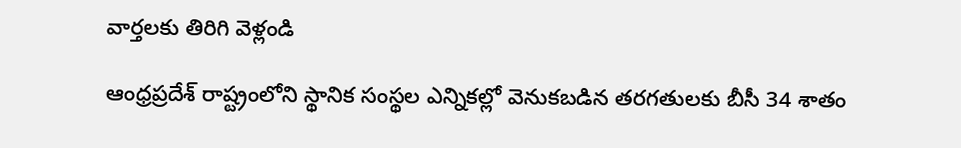వార్తలకు తిరిగి వెళ్లండి

ఆంధ్రప్రదేశ్ రాష్ట్రంలోని స్థానిక సంస్థల ఎన్నికల్లో వెనుకబడిన తరగతులకు బీసీ 34 శాతం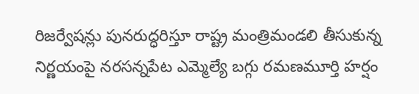రిజర్వేషన్లు పునరుద్ధరిస్తూ రాష్ట్ర మంత్రిమండలి తీసుకున్న నిర్ణయంపై నరసన్నపేట ఎమ్మెల్యే బగ్గు రమణమూర్తి హర్షం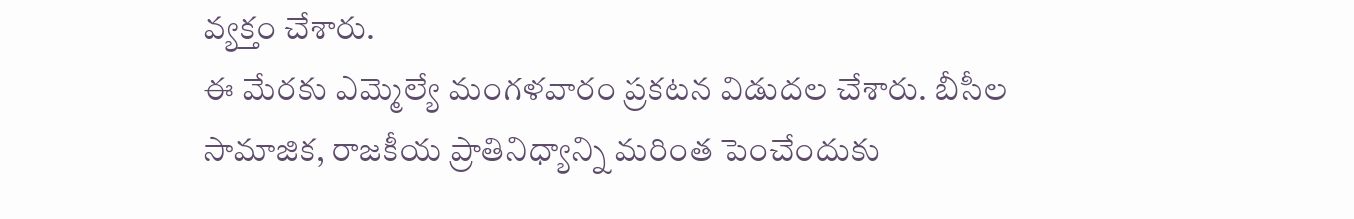వ్యక్తం చేశారు.
ఈ మేరకు ఎమ్మెల్యే మంగళవారం ప్రకటన విడుదల చేశారు. బీసీల సామాజిక, రాజకీయ ప్రాతినిధ్యాన్ని మరింత పెంచేందుకు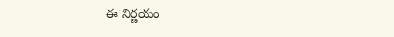ఈ నిర్ణయం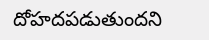దోహదపడుతుందని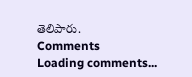తెలిపారు.
Comments
Loading comments...